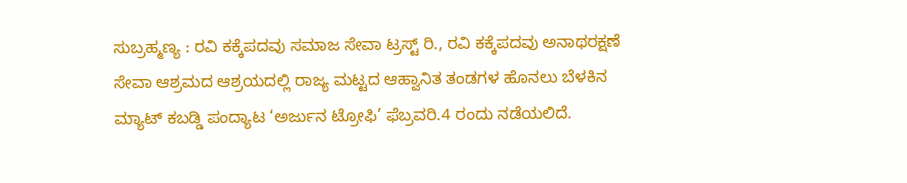ಸುಬ್ರಹ್ಮಣ್ಯ : ರವಿ ಕಕ್ಕೆಪದವು ಸಮಾಜ ಸೇವಾ ಟ್ರಸ್ಟ್ ರಿ., ರವಿ ಕಕ್ಕೆಪದವು ಅನಾಥರಕ್ಷಣೆ ಸೇವಾ ಆಶ್ರಮದ ಆಶ್ರಯದಲ್ಲಿ ರಾಜ್ಯ ಮಟ್ಟದ ಆಹ್ವಾನಿತ ತಂಡಗಳ ಹೊನಲು ಬೆಳಕಿನ ಮ್ಯಾಟ್ ಕಬಡ್ಡಿ ಪಂದ್ಯಾಟ ‘ಅರ್ಜುನ ಟ್ರೋಫಿ’ ಫೆಬ್ರವರಿ.4 ರಂದು ನಡೆಯಲಿದೆ.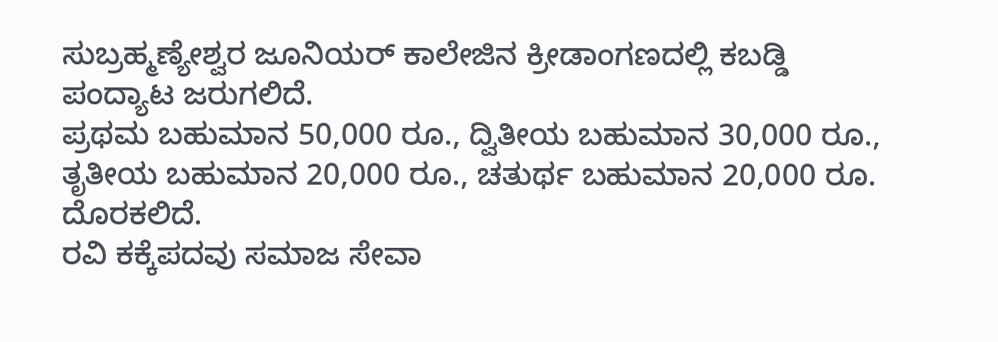ಸುಬ್ರಹ್ಮಣ್ಯೇಶ್ವರ ಜೂನಿಯರ್ ಕಾಲೇಜಿನ ಕ್ರೀಡಾಂಗಣದಲ್ಲಿ ಕಬಡ್ಡಿ ಪಂದ್ಯಾಟ ಜರುಗಲಿದೆ.
ಪ್ರಥಮ ಬಹುಮಾನ 50,000 ರೂ., ದ್ವಿತೀಯ ಬಹುಮಾನ 30,000 ರೂ., ತೃತೀಯ ಬಹುಮಾನ 20,000 ರೂ., ಚತುರ್ಥ ಬಹುಮಾನ 20,000 ರೂ. ದೊರಕಲಿದೆ.
ರವಿ ಕಕ್ಕೆಪದವು ಸಮಾಜ ಸೇವಾ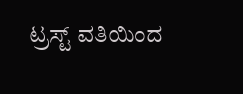ಟ್ರಸ್ಟ್ ವತಿಯಿಂದ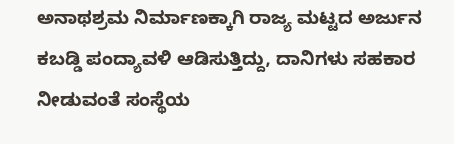ಅನಾಥಶ್ರಮ ನಿರ್ಮಾಣಕ್ಕಾಗಿ ರಾಜ್ಯ ಮಟ್ಟದ ಅರ್ಜುನ ಕಬಡ್ಡಿ ಪಂದ್ಯಾವಳಿ ಆಡಿಸುತ್ತಿದ್ದು, ದಾನಿಗಳು ಸಹಕಾರ ನೀಡುವಂತೆ ಸಂಸ್ಥೆಯ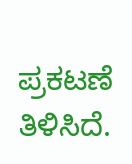ಪ್ರಕಟಣೆ ತಿಳಿಸಿದೆ.